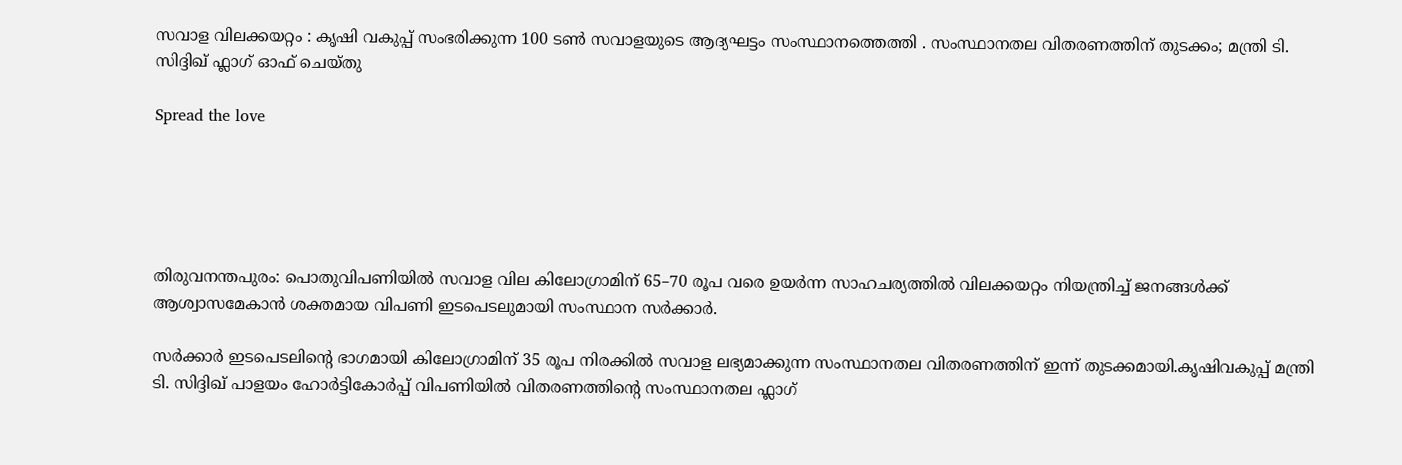സവാള വിലക്കയറ്റം : കൃഷി വകുപ്പ് സംഭരിക്കുന്ന 100 ടൺ സവാളയുടെ ആദ്യഘട്ടം സംസ്ഥാനത്തെത്തി . സംസ്ഥാനതല വിതരണത്തിന് തുടക്കം; മന്ത്രി ടി. സിദ്ദിഖ് ഫ്ലാഗ് ഓഫ് ചെയ്തു

Spread the love





തിരുവനന്തപുരം: പൊതുവിപണിയിൽ സവാള വില കിലോഗ്രാമിന് 65–70 രൂപ വരെ ഉയർന്ന സാഹചര്യത്തിൽ വിലക്കയറ്റം നിയന്ത്രിച്ച് ജനങ്ങൾക്ക് ആശ്വാസമേകാൻ ശക്തമായ വിപണി ഇടപെടലുമായി സംസ്ഥാന സർക്കാർ.

സർക്കാർ ഇടപെടലിന്റെ ഭാഗമായി കിലോഗ്രാമിന് 35 രൂപ നിരക്കിൽ സവാള ലഭ്യമാക്കുന്ന സംസ്ഥാനതല വിതരണത്തിന് ഇന്ന് തുടക്കമായി.കൃഷിവകുപ്പ് മന്ത്രി ടി. സിദ്ദിഖ് പാളയം ഹോർട്ടികോർപ്പ് വിപണിയിൽ വിതരണത്തിന്റെ സംസ്ഥാനതല ഫ്ലാഗ്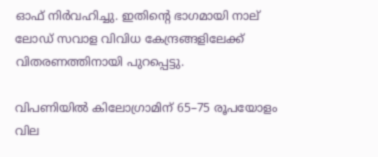ഓഫ് നിർവഹിച്ചു. ഇതിന്റെ ഭാഗമായി നാല് ലോഡ് സവാള വിവിധ കേന്ദ്രങ്ങളിലേക്ക് വിതരണത്തിനായി പുറപ്പെട്ടു.

വിപണിയിൽ കിലോഗ്രാമിന് 65–75 രൂപയോളം വില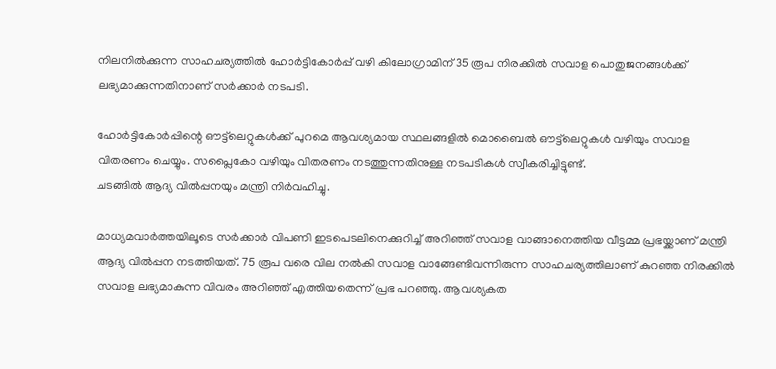നിലനിൽക്കുന്ന സാഹചര്യത്തിൽ ഹോർട്ടികോർപ്പ് വഴി കിലോഗ്രാമിന് 35 രൂപ നിരക്കിൽ സവാള പൊതുജനങ്ങൾക്ക് ലഭ്യമാക്കുന്നതിനാണ് സർക്കാർ നടപടി.

ഹോർട്ടികോർപ്പിന്റെ ഔട്ട്‌ലെറ്റുകൾക്ക് പുറമെ ആവശ്യമായ സ്ഥലങ്ങളിൽ മൊബൈൽ ഔട്ട്‌ലെറ്റുകൾ വഴിയും സവാള വിതരണം ചെയ്യും. സപ്ലൈകോ വഴിയും വിതരണം നടത്തുന്നതിനുള്ള നടപടികൾ സ്വീകരിച്ചിട്ടുണ്ട്.
ചടങ്ങിൽ ആദ്യ വിൽപ്പനയും മന്ത്രി നിർവഹിച്ചു.

മാധ്യമവാർത്തയിലൂടെ സർക്കാർ വിപണി ഇടപെടലിനെക്കുറിച്ച് അറിഞ്ഞ് സവാള വാങ്ങാനെത്തിയ വീട്ടമ്മ പ്രഭയ്ക്കാണ് മന്ത്രി ആദ്യ വിൽപ്പന നടത്തിയത്. 75 രൂപ വരെ വില നൽകി സവാള വാങ്ങേണ്ടിവന്നിരുന്ന സാഹചര്യത്തിലാണ് കുറഞ്ഞ നിരക്കിൽ സവാള ലഭ്യമാകുന്ന വിവരം അറിഞ്ഞ് എത്തിയതെന്ന് പ്രഭ പറഞ്ഞു. ആവശ്യകത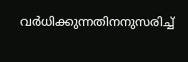വർധിക്കുന്നതിനനുസരിച്ച്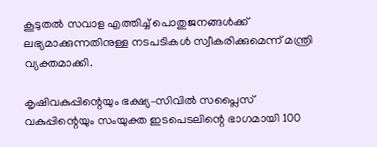കൂടുതൽ സവാള എത്തിച്ച് പൊതുജനങ്ങൾക്ക് ലഭ്യമാക്കുന്നതിനുള്ള നടപടികൾ സ്വീകരിക്കുമെന്ന് മന്ത്രി വ്യക്തമാക്കി.

കൃഷിവകുപ്പിന്റെയും ഭക്ഷ്യ–സിവിൽ സപ്ലൈസ് വകുപ്പിന്റെയും സംയുക്ത ഇടപെടലിന്റെ ഭാഗമായി 100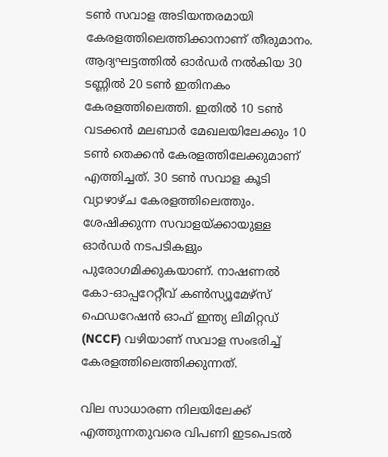ടൺ സവാള അടിയന്തരമായി കേരളത്തിലെത്തിക്കാനാണ് തീരുമാനം. ആദ്യഘട്ടത്തിൽ ഓർഡർ നൽകിയ 30 ടണ്ണിൽ 20 ടൺ ഇതിനകം കേരളത്തിലെത്തി. ഇതിൽ 10 ടൺ വടക്കൻ മലബാർ മേഖലയിലേക്കും 10 ടൺ തെക്കൻ കേരളത്തിലേക്കുമാണ് എത്തിച്ചത്. 30 ടൺ സവാള കൂടി വ്യാഴാഴ്ച കേരളത്തിലെത്തും. ശേഷിക്കുന്ന സവാളയ്ക്കായുള്ള ഓർഡർ നടപടികളും പുരോഗമിക്കുകയാണ്. നാഷണൽ കോ-ഓപ്പറേറ്റീവ് കൺസ്യൂമേഴ്‌സ് ഫെഡറേഷൻ ഓഫ് ഇന്ത്യ ലിമിറ്റഡ് (NCCF) വഴിയാണ് സവാള സംഭരിച്ച് കേരളത്തിലെത്തിക്കുന്നത്.

വില സാധാരണ നിലയിലേക്ക് എത്തുന്നതുവരെ വിപണി ഇടപെടൽ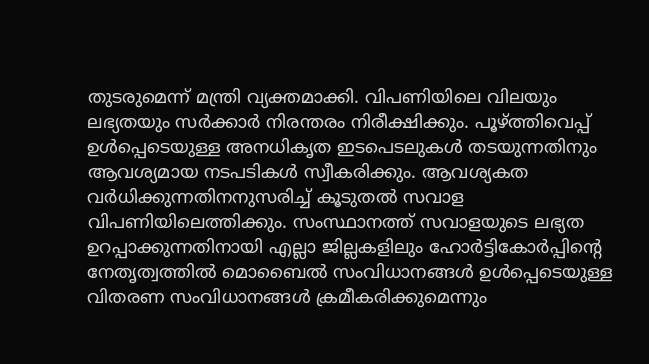തുടരുമെന്ന് മന്ത്രി വ്യക്തമാക്കി. വിപണിയിലെ വിലയും ലഭ്യതയും സർക്കാർ നിരന്തരം നിരീക്ഷിക്കും. പൂഴ്ത്തിവെപ്പ് ഉൾപ്പെടെയുള്ള അനധികൃത ഇടപെടലുകൾ തടയുന്നതിനും ആവശ്യമായ നടപടികൾ സ്വീകരിക്കും. ആവശ്യകത വർധിക്കുന്നതിനനുസരിച്ച് കൂടുതൽ സവാള വിപണിയിലെത്തിക്കും. സംസ്ഥാനത്ത് സവാളയുടെ ലഭ്യത ഉറപ്പാക്കുന്നതിനായി എല്ലാ ജില്ലകളിലും ഹോർട്ടികോർപ്പിന്റെ നേതൃത്വത്തിൽ മൊബൈൽ സംവിധാനങ്ങൾ ഉൾപ്പെടെയുള്ള വിതരണ സംവിധാനങ്ങൾ ക്രമീകരിക്കുമെന്നും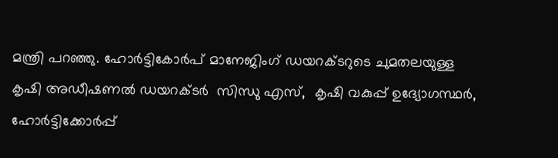മന്ത്രി പറഞ്ഞു. ഹോർട്ടികോർപ് മാനേജിംഗ് ഡയറക്ടറുടെ ചുമതലയുള്ള കൃഷി അഡീഷണൽ ഡയറക്ടർ  സിന്ധു എസ്,  കൃഷി വകുപ്പ് ഉദ്യോഗസ്ഥർ, ഹോർട്ടിക്കോർപ്പ്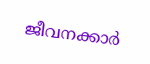ജീവനക്കാർ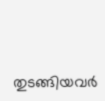തുടങ്ങിയവർ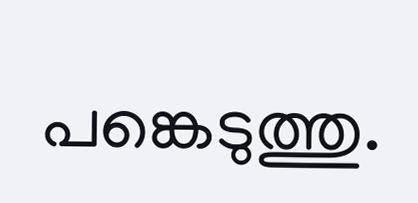പങ്കെടുത്തു.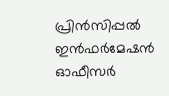പ്രിൻസിപ്പൽ ഇൻഫർമേഷൻ ഓഫീസർ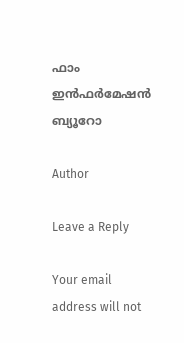ഫാം ഇൻഫർമേഷൻ ബ്യൂറോ

Author

Leave a Reply

Your email address will not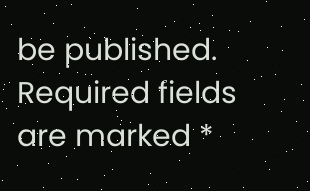be published. Required fields are marked *